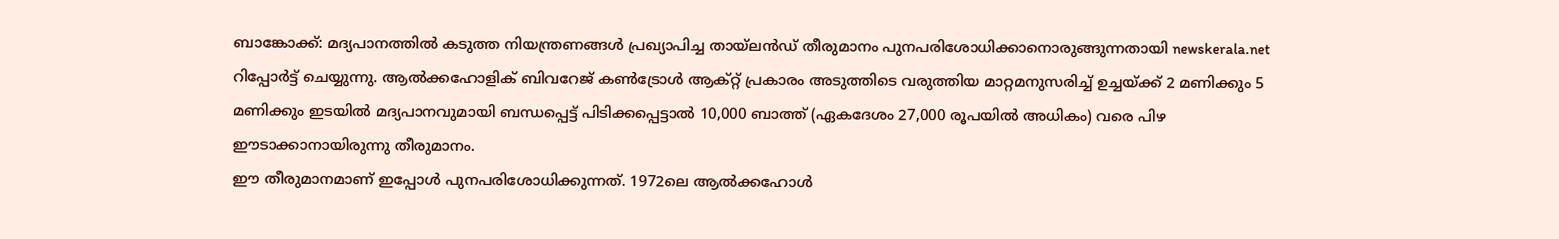ബാങ്കോക്ക്: മദ്യപാനത്തിൽ കടുത്ത നിയന്ത്രണങ്ങൾ പ്രഖ്യാപിച്ച തായ്ലൻഡ് തീരുമാനം പുനപരിശോധിക്കാനൊരുങ്ങുന്നതായി newskerala.net റിപ്പോർട്ട് ചെയ്യുന്നു. ആൽക്കഹോളിക് ബിവറേജ് കൺട്രോൾ ആക്റ്റ് പ്രകാരം അടുത്തിടെ വരുത്തിയ മാറ്റമനുസരിച്ച് ഉച്ചയ്ക്ക് 2 മണിക്കും 5 മണിക്കും ഇടയിൽ മദ്യപാനവുമായി ബന്ധപ്പെട്ട് പിടിക്കപ്പെട്ടാൽ 10,000 ബാത്ത് (ഏകദേശം 27,000 രൂപയിൽ അധികം) വരെ പിഴ ഈടാക്കാനായിരുന്നു തീരുമാനം.
ഈ തീരുമാനമാണ് ഇപ്പോൾ പുനപരിശോധിക്കുന്നത്. 1972ലെ ആൽക്കഹോൾ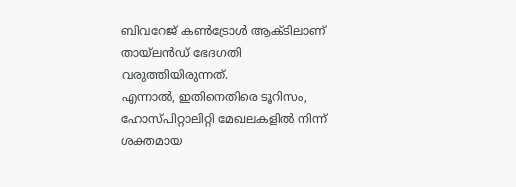ബിവറേജ് കൺട്രോൾ ആക്ടിലാണ് തായ്ലൻഡ് ഭേദഗതി വരുത്തിയിരുന്നത്.
എന്നാൽ, ഇതിനെതിരെ ടൂറിസം, ഹോസ്പിറ്റാലിറ്റി മേഖലകളിൽ നിന്ന് ശക്തമായ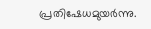പ്രതിഷേധമുയർന്നു.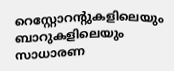റെസ്റ്റോറന്റുകളിലെയും ബാറുകളിലെയും സാധാരണ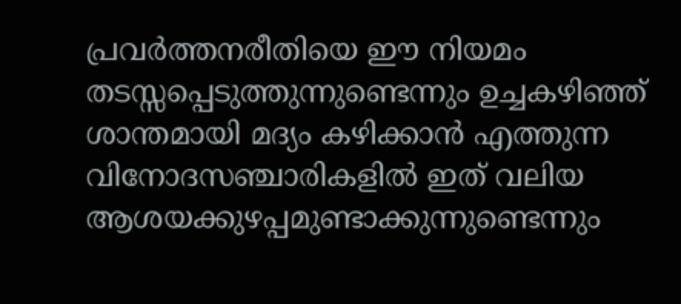പ്രവർത്തനരീതിയെ ഈ നിയമം തടസ്സപ്പെടുത്തുന്നുണ്ടെന്നും ഉച്ചകഴിഞ്ഞ് ശാന്തമായി മദ്യം കഴിക്കാൻ എത്തുന്ന വിനോദസഞ്ചാരികളിൽ ഇത് വലിയ ആശയക്കുഴപ്പമുണ്ടാക്കുന്നുണ്ടെന്നും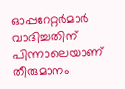ഓപ്പറേറ്റർമാർ വാദിച്ചതിന് പിന്നാലെയാണ് തീരുമാനം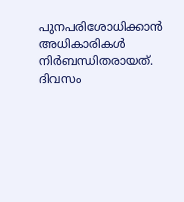പുനപരിശോധിക്കാൻ അധികാരികൾ നിർബന്ധിതരായത്.
ദിവസം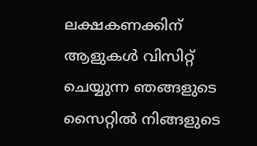ലക്ഷകണക്കിന് ആളുകൾ വിസിറ്റ് ചെയ്യുന്ന ഞങ്ങളുടെ സൈറ്റിൽ നിങ്ങളുടെ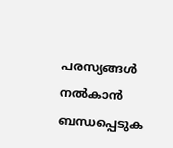പരസ്യങ്ങൾ നൽകാൻ ബന്ധപ്പെടുക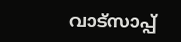വാട്സാപ്പ്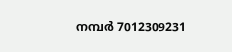നമ്പർ 7012309231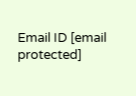Email ID [email protected]